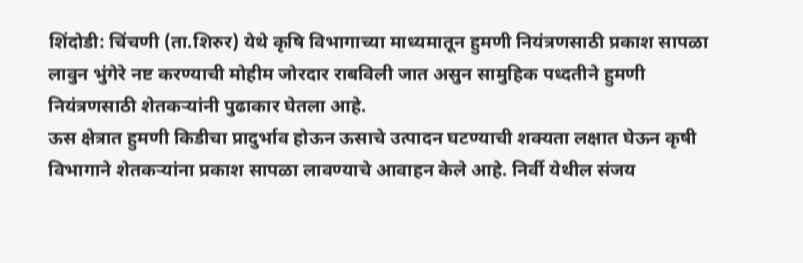शिंदोडी: चिंचणी (ता.शिरुर) येथे कृषि विभागाच्या माध्यमातून हुमणी नियंत्रणसाठी प्रकाश सापळा लावुन भुंगेरे नष्ट करण्याची मोहीम जोरदार राबविली जात असुन सामुहिक पध्दतीने हुमणी नियंत्रणसाठी शेतकऱ्यांनी पुढाकार घेतला आहे.
ऊस क्षेत्रात हुमणी किडीचा प्रादुर्भाव होऊन ऊसाचे उत्पादन घटण्याची शक्यता लक्षात घेऊन कृषी विभागाने शेतकऱ्यांना प्रकाश सापळा लावण्याचे आवाहन केले आहे. निर्वी येथील संजय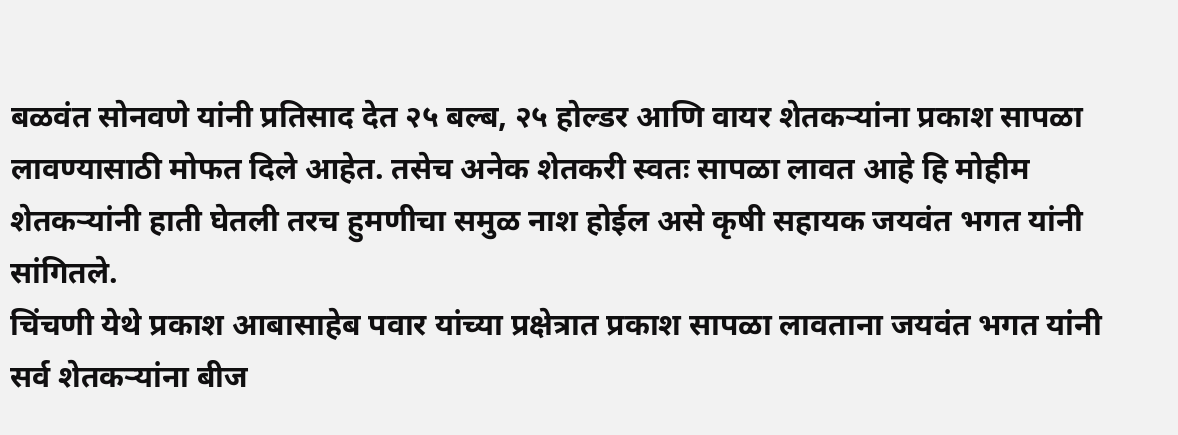बळवंत सोनवणे यांनी प्रतिसाद देत २५ बल्ब, २५ होल्डर आणि वायर शेतकऱ्यांना प्रकाश सापळा लावण्यासाठी मोफत दिले आहेत. तसेच अनेक शेतकरी स्वतः सापळा लावत आहे हि मोहीम शेतकऱ्यांनी हाती घेतली तरच हुमणीचा समुळ नाश होईल असे कृषी सहायक जयवंत भगत यांनी सांगितले.
चिंचणी येथे प्रकाश आबासाहेब पवार यांच्या प्रक्षेत्रात प्रकाश सापळा लावताना जयवंत भगत यांनी सर्व शेतकऱ्यांना बीज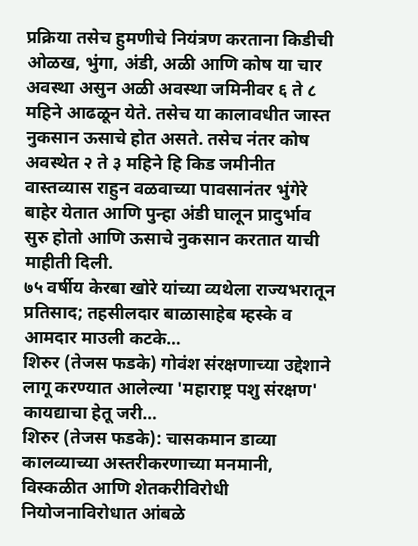प्रक्रिया तसेच हुमणीचे नियंत्रण करताना किडीची ओळख, भुंगा, अंडी, अळी आणि कोष या चार अवस्था असुन अळी अवस्था जमिनीवर ६ ते ८ महिने आढळून येते. तसेच या कालावधीत जास्त नुकसान ऊसाचे होत असते. तसेच नंतर कोष अवस्थेत २ ते ३ महिने हि किड जमीनीत वास्तव्यास राहुन वळवाच्या पावसानंतर भुंगेरे बाहेर येतात आणि पुन्हा अंडी घालून प्रादुर्भाव सुरु होतो आणि ऊसाचे नुकसान करतात याची माहीती दिली.
७५ वर्षीय केरबा खोरे यांच्या व्यथेला राज्यभरातून प्रतिसाद; तहसीलदार बाळासाहेब म्हस्के व आमदार माउली कटके…
शिरुर (तेजस फडके) गोवंश संरक्षणाच्या उद्देशाने लागू करण्यात आलेल्या 'महाराष्ट्र पशु संरक्षण' कायद्याचा हेतू जरी…
शिरुर (तेजस फडके): चासकमान डाव्या कालव्याच्या अस्तरीकरणाच्या मनमानी, विस्कळीत आणि शेतकरीविरोधी नियोजनाविरोधात आंबळे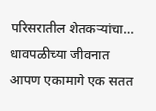परिसरातील शेतकऱ्यांचा…
धावपळीच्या जीवनात आपण एकामागे एक सतत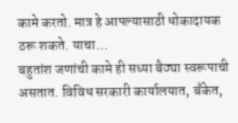कामे करतो. मात्र हे आपल्यासाठी धोकादायक ठरू शकते. याचा…
बहुतांश जणांची कामे ही सध्या बैठ्या स्वरूपाची असतात. विविध सरकारी कार्यालयात, बँकेत,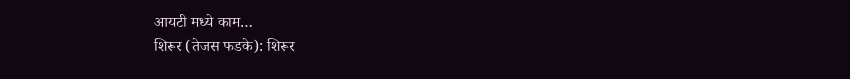आयटी मध्ये काम…
शिरूर (तेजस फडके): शिरूर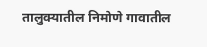तालुक्यातील निमोणे गावातील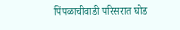पिंपळाचीवाडी परिसरात घोड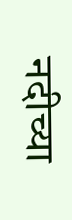नदीच्या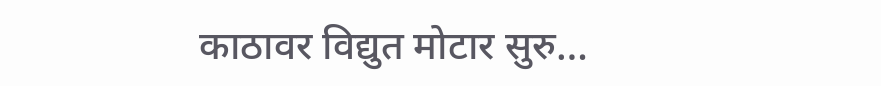काठावर विद्युत मोटार सुरु…